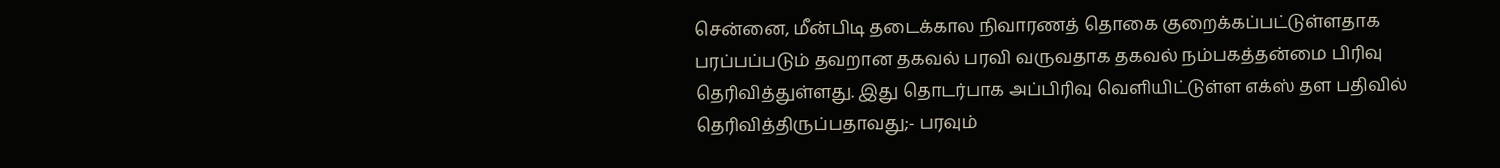சென்னை, மீன்பிடி தடைக்கால நிவாரணத் தொகை குறைக்கப்பட்டுள்ளதாக பரப்பப்படும் தவறான தகவல் பரவி வருவதாக தகவல் நம்பகத்தன்மை பிரிவு தெரிவித்துள்ளது. இது தொடர்பாக அப்பிரிவு வெளியிட்டுள்ள எக்ஸ் தள பதிவில் தெரிவித்திருப்பதாவது;- பரவும்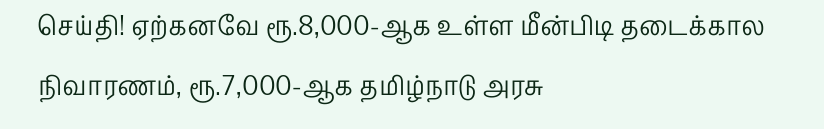செய்தி! ஏற்கனவே ரூ.8,000-ஆக உள்ள மீன்பிடி தடைக்கால நிவாரணம், ரூ.7,000-ஆக தமிழ்நாடு அரசு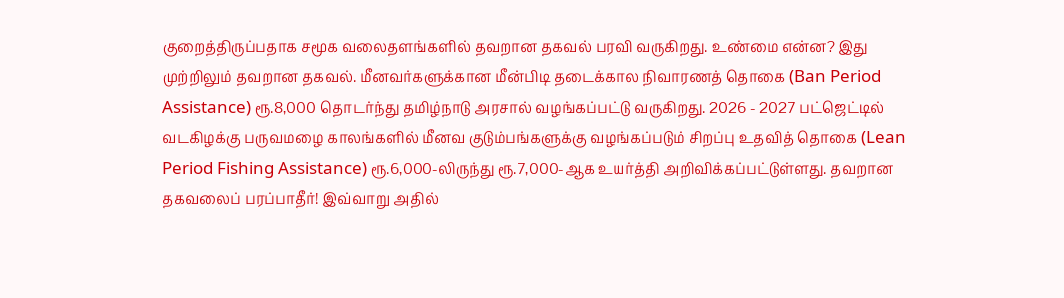குறைத்திருப்பதாக சமூக வலைதளங்களில் தவறான தகவல் பரவி வருகிறது. உண்மை என்ன? இது முற்றிலும் தவறான தகவல். மீனவர்களுக்கான மீன்பிடி தடைக்கால நிவாரணத் தொகை (Ban Period Assistance) ரூ.8,000 தொடர்ந்து தமிழ்நாடு அரசால் வழங்கப்பட்டு வருகிறது. 2026 - 2027 பட்ஜெட்டில் வடகிழக்கு பருவமழை காலங்களில் மீனவ குடும்பங்களுக்கு வழங்கப்படும் சிறப்பு உதவித் தொகை (Lean Period Fishing Assistance) ரூ.6,000-லிருந்து ரூ.7,000-ஆக உயர்த்தி அறிவிக்கப்பட்டுள்ளது. தவறான தகவலைப் பரப்பாதீர்! இவ்வாறு அதில்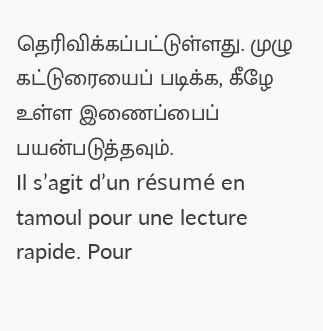தெரிவிக்கப்பட்டுள்ளது. முழு கட்டுரையைப் படிக்க, கீழே உள்ள இணைப்பைப் பயன்படுத்தவும்.
Il s’agit d’un résumé en tamoul pour une lecture rapide. Pour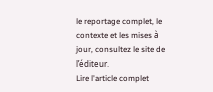le reportage complet, le contexte et les mises à jour, consultez le site de l’éditeur.
Lire l'article complet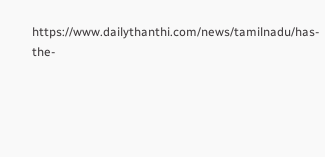https://www.dailythanthi.com/news/tamilnadu/has-the-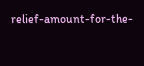relief-amount-for-the-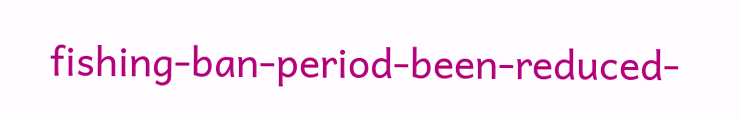fishing-ban-period-been-reduced-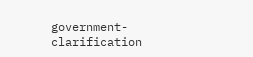government-clarification